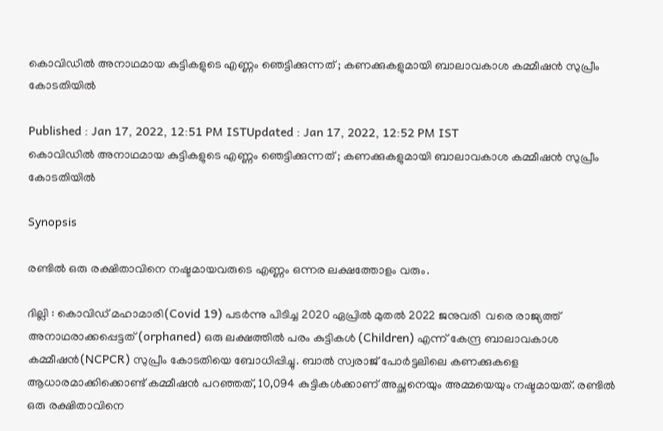കൊവിഡിൽ അനാഥമായ കുട്ടികളുടെ എണ്ണം ഞെട്ടിക്കുന്നത് ; കണക്കുകളുമായി ബാലാവകാശ കമ്മീഷൻ സുപ്രീം കോടതിയിൽ

Published : Jan 17, 2022, 12:51 PM ISTUpdated : Jan 17, 2022, 12:52 PM IST
കൊവിഡിൽ അനാഥമായ കുട്ടികളുടെ എണ്ണം ഞെട്ടിക്കുന്നത് ; കണക്കുകളുമായി ബാലാവകാശ കമ്മീഷൻ സുപ്രീം കോടതിയിൽ

Synopsis

രണ്ടിൽ ഒരു രക്ഷിതാവിനെ നഷ്ടമായവരുടെ എണ്ണം ഒന്നര ലക്ഷത്തോളം വരും.

ദില്ലി : കൊവിഡ് മഹാമാരി(Covid 19) പടർന്നു പിടിച്ച 2020 ഏപ്രിൽ മുതൽ 2022 ജനുവരി  വരെ രാജ്യത്ത് അനാഥരാക്കപ്പെട്ടത്(orphaned) ഒരു ലക്ഷത്തിൽ പരം കുട്ടികൾ (Children) എന്ന് കേന്ദ്ര ബാലാവകാശ കമ്മീഷൻ(NCPCR) സുപ്രീം കോടതിയെ ബോധിപ്പിച്ചു. ബാൽ സ്വരാജ് പോർട്ടലിലെ കണക്കുകളെ ആധാരമാക്കിക്കൊണ്ട് കമ്മീഷൻ പറഞ്ഞത്, 10,094 കുട്ടികൾക്കാണ് അച്ഛനെയും അമ്മയെയും നഷ്ടമായത്. രണ്ടിൽ ഒരു രക്ഷിതാവിനെ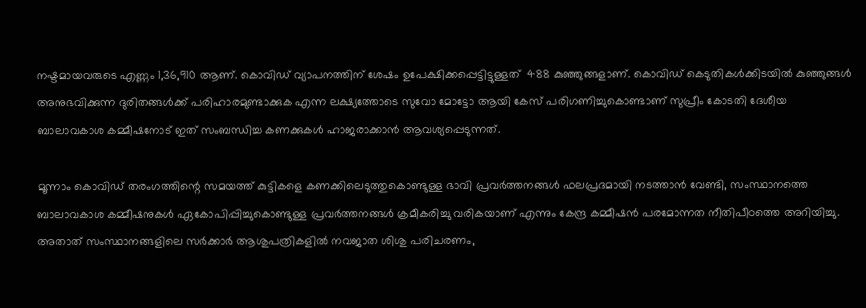നഷ്ടമായവരുടെ എണ്ണം 1,36,910 ആണ്. കൊവിഡ് വ്യാപനത്തിന് ശേഷം ഉപേക്ഷിക്കപ്പെട്ടിട്ടുള്ളത്  488 കുഞ്ഞുങ്ങളാണ്. കൊവിഡ് കെടുതികൾക്കിടയിൽ കുഞ്ഞുങ്ങൾ അനുഭവിക്കുന്ന ദുരിതങ്ങൾക്ക് പരിഹാരമുണ്ടാക്കുക എന്ന ലക്ഷ്യത്തോടെ സുവോ മോട്ടോ ആയി കേസ് പരിഗണിച്ചുകൊണ്ടാണ് സുപ്രീം കോടതി ദേശീയ ബാലാവകാശ കമ്മീഷനോട് ഇത് സംബന്ധിച്ച കണക്കുകൾ ഹാജരാക്കാൻ ആവശ്യപ്പെടുന്നത്.

മൂന്നാം കൊവിഡ് തരംഗത്തിന്റെ സമയത്ത് കുട്ടികളെ കണക്കിലെടുത്തുകൊണ്ടുള്ള ഭാവി പ്രവർത്തനങ്ങൾ ഫലപ്രദമായി നടത്താൻ വേണ്ടി, സംസ്ഥാനത്തെ ബാലാവകാശ കമ്മീഷനുകൾ ഏകോപിപ്പിച്ചുകൊണ്ടുള്ള പ്രവർത്തനങ്ങൾ ക്രമീകരിച്ചു വരികയാണ് എന്നും കേന്ദ്ര കമ്മീഷൻ പരമോന്നത നീതിപീഠത്തെ അറിയിച്ചു. അതാത് സംസ്ഥാനങ്ങളിലെ സർക്കാർ ആശുപത്രികളിൽ നവജാത ശിശു പരിചരണം,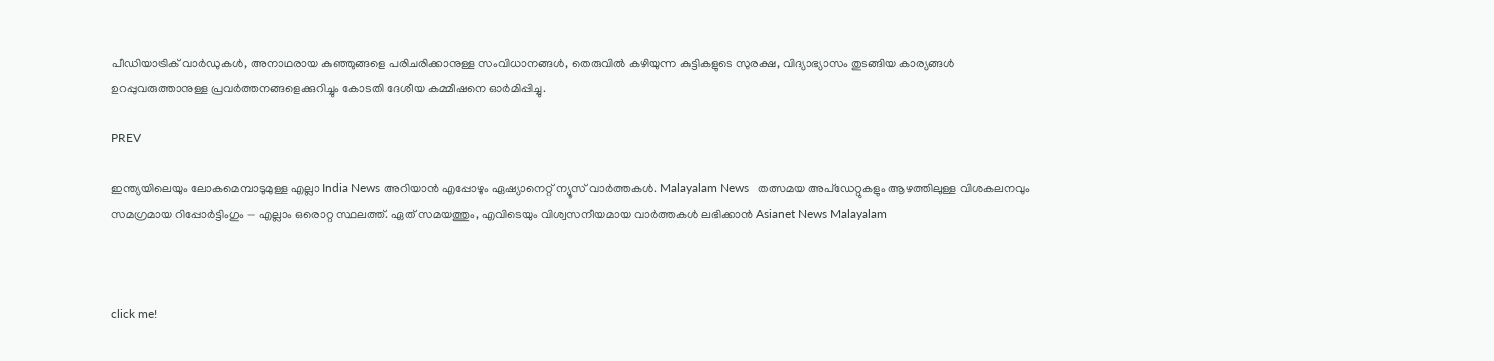പീഡിയാട്രിക് വാർഡുകൾ, അനാഥരായ കുഞ്ഞുങ്ങളെ പരിചരിക്കാനുള്ള സംവിധാനങ്ങൾ, തെരുവിൽ കഴിയുന്ന കുട്ടികളുടെ സുരക്ഷ, വിദ്യാഭ്യാസം തുടങ്ങിയ കാര്യങ്ങൾ ഉറപ്പുവരുത്താനുള്ള പ്രവർത്തനങ്ങളെക്കുറിച്ചും കോടതി ദേശീയ കമ്മീഷനെ ഓർമിപ്പിച്ചു.

PREV

ഇന്ത്യയിലെയും ലോകമെമ്പാടുമുള്ള എല്ലാ India News അറിയാൻ എപ്പോഴും ഏഷ്യാനെറ്റ് ന്യൂസ് വാർത്തകൾ. Malayalam News   തത്സമയ അപ്‌ഡേറ്റുകളും ആഴത്തിലുള്ള വിശകലനവും സമഗ്രമായ റിപ്പോർട്ടിംഗും — എല്ലാം ഒരൊറ്റ സ്ഥലത്ത്. ഏത് സമയത്തും, എവിടെയും വിശ്വസനീയമായ വാർത്തകൾ ലഭിക്കാൻ Asianet News Malayalam



click me!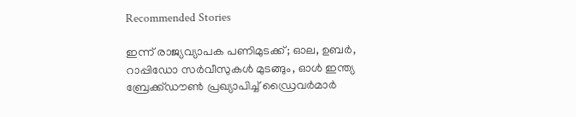Recommended Stories

ഇന്ന് രാജ്യവ്യാപക പണിമുടക്ക്; ഓല, ഉബർ, റാപ്പിഡോ സർവീസുകൾ മുടങ്ങും, ഓൾ ഇന്ത്യ ബ്രേക്ക്‌ഡൗൺ പ്രഖ്യാപിച്ച് ഡ്രൈവർമാർ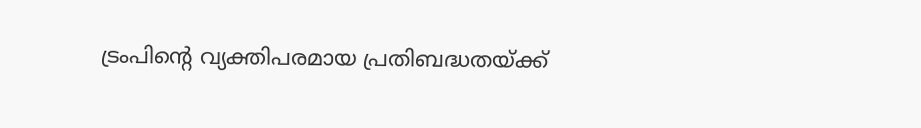ട്രംപിന്റെ വ്യക്തിപരമായ പ്രതിബദ്ധതയ്ക്ക്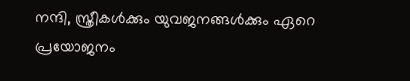നന്ദി, സ്ത്രീകൾക്കും യുവജനങ്ങൾക്കും ഏറെ പ്രയോജനം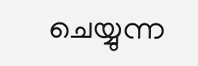ചെയ്യുന്ന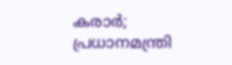കരാർ; പ്രധാനമന്ത്രി